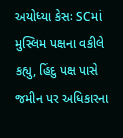અયોધ્યા કેસઃ SCમાં મુસ્લિમ પક્ષના વકીલે કહ્યુ, હિંદુ પક્ષ પાસે જમીન પર અધિકારના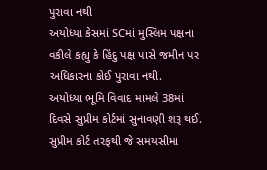પુરાવા નથી
અયોધ્યા કેસમાં SCમાં મુસ્લિમ પક્ષના વકીલે કહ્યુ કે હિંદુ પક્ષ પાસે જમીન પર અધિકારના કોઈ પુરાવા નથી.
અયોધ્યા ભૂમિ વિવાદ મામલે 38માં દિવસે સુપ્રીમ કોર્ટમાં સુનાવણી શરૂ થઈ. સુપ્રીમ કોર્ટ તરફથી જે સમયસીમા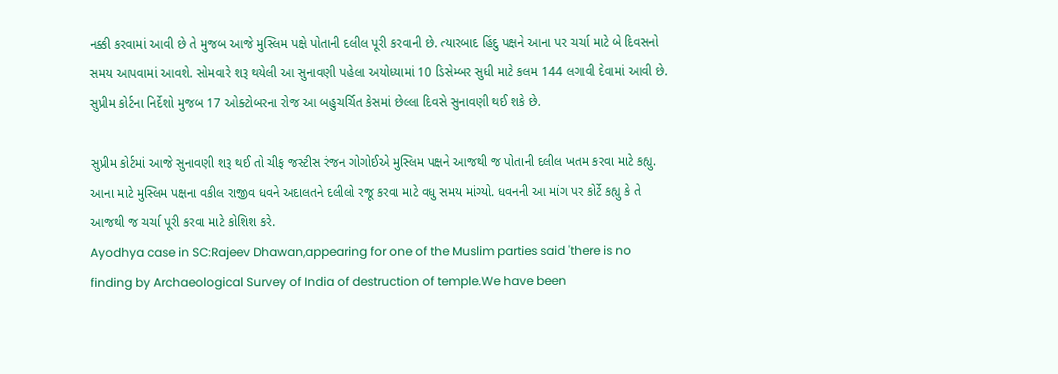નક્કી કરવામાં આવી છે તે મુજબ આજે મુસ્લિમ પક્ષે પોતાની દલીલ પૂરી કરવાની છે. ત્યારબાદ હિંદુ પક્ષને આના પર ચર્ચા માટે બે દિવસનો સમય આપવામાં આવશે. સોમવારે શરૂ થયેલી આ સુનાવણી પહેલા અયોધ્યામાં 10 ડિસેમ્બર સુધી માટે કલમ 144 લગાવી દેવામાં આવી છે. સુપ્રીમ કોર્ટના નિર્દેશો મુજબ 17 ઓક્ટોબરના રોજ આ બહુચર્ચિત કેસમાં છેલ્લા દિવસે સુનાવણી થઈ શકે છે.

સુપ્રીમ કોર્ટમાં આજે સુનાવણી શરૂ થઈ તો ચીફ જસ્ટીસ રંજન ગોગોઈએ મુસ્લિમ પક્ષને આજથી જ પોતાની દલીલ ખતમ કરવા માટે કહ્યુ. આના માટે મુસ્લિમ પક્ષના વકીલ રાજીવ ધવને અદાલતને દલીલો રજૂ કરવા માટે વધુ સમય માંગ્યો. ધવનની આ માંગ પર કોર્ટે કહ્યુ કે તે આજથી જ ચર્ચા પૂરી કરવા માટે કોશિશ કરે.
Ayodhya case in SC:Rajeev Dhawan,appearing for one of the Muslim parties said 'there is no finding by Archaeological Survey of India of destruction of temple.We have been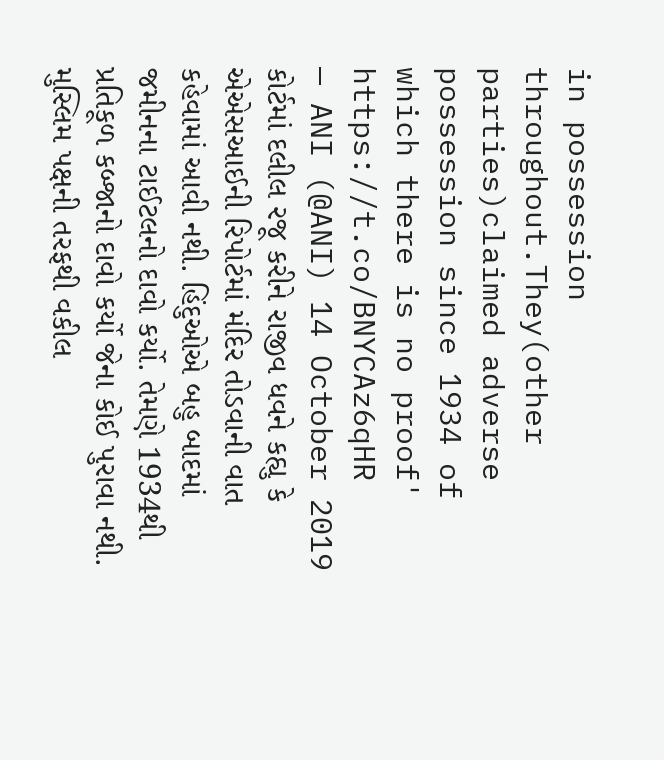in possession throughout.They(other parties)claimed adverse possession since 1934 of which there is no proof' https://t.co/BNYCAz6qHR
— ANI (@ANI) 14 October 2019
કોર્ટમાં દલીલ રજૂ કરીને રાજીવ ધવને કહ્યુ કે એએસઆઈની રિપોર્ટમાં મંદિર તોડવાની વાત કહેવામાં આવી નથી. હિંદુઓએ બહુ બાદમાં જમીનના ટાઈટલનો દાવો કર્યો. તેમણે 1934થી પ્રતિકૂળ કબ્જાનો દાવો કર્યો જેના કોઈ પુરાવા નથી. મુસ્લિમ પક્ષની તરફથી વકીલ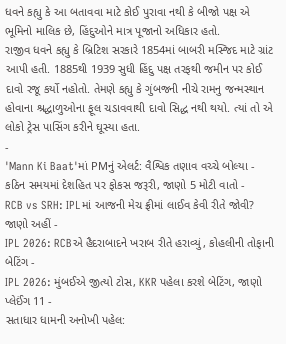ધવને કહ્યુ કે આ બતાવવા માટે કોઈ પુરાવા નથી કે બીજો પક્ષ એ ભૂમિનો માલિક છે, હિંદુઓને માત્ર પૂજાનો અધિકાર હતો.
રાજીવ ધવને કહ્યુ કે બ્રિટિશ સરકારે 1854માં બાબરી મસ્જિદ માટે ગ્રાંટ આપી હતી. 1885થી 1939 સુધી હિંદુ પક્ષ તરફથી જમીન પર કોઈ દાવો રજૂ કર્યો નહોતો. તેમણે કહ્યુ કે ગુંબજની નીચે રામનુ જન્મસ્થાન હોવાના શ્રદ્ધાળુઓના ફૂલ ચડાવવાથી દાવો સિદ્ધ નથી થયો. ત્યાં તો એ લોકો ટ્રેસ પાસિંગ કરીને ઘૂસ્યા હતા.
-
'Mann Ki Baat'માં PMનું એલર્ટ: વૈશ્વિક તણાવ વચ્ચે બોલ્યા - કઠિન સમયમાં દેશહિત પર ફોકસ જરૂરી, જાણો 5 મોટી વાતો -
RCB vs SRH: IPLમાં આજની મેચ ફ્રીમાં લાઈવ કેવી રીતે જોવી? જાણો અહીં -
IPL 2026: RCBએ હૈદરાબાદને ખરાબ રીતે હરાવ્યું, કોહલીની તોફાની બેટિંગ -
IPL 2026: મુંબઈએ જીત્યો ટોસ, KKR પહેલા કરશે બેટિંગ, જાણો પ્લેઈંગ 11 -
સતાધાર ધામની અનોખી પહેલ: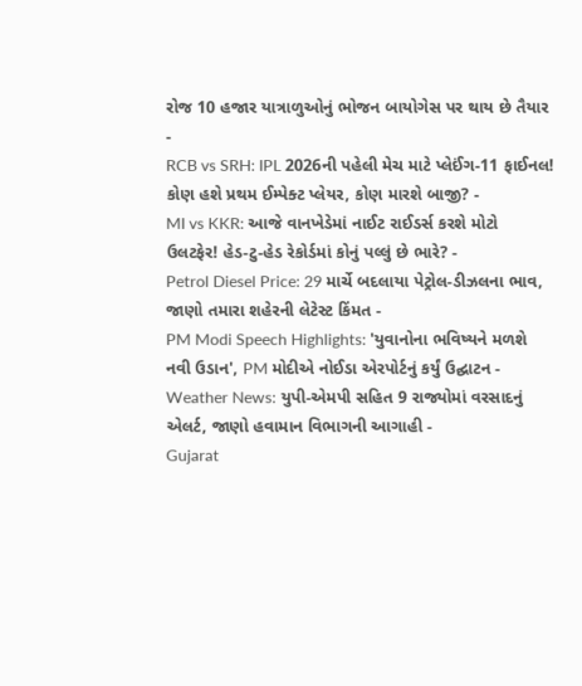રોજ 10 હજાર યાત્રાળુઓનું ભોજન બાયોગેસ પર થાય છે તૈયાર -
RCB vs SRH: IPL 2026ની પહેલી મેચ માટે પ્લેઈંગ-11 ફાઈનલ! કોણ હશે પ્રથમ ઈમ્પેક્ટ પ્લેયર, કોણ મારશે બાજી? -
MI vs KKR: આજે વાનખેડેમાં નાઈટ રાઈડર્સ કરશે મોટો ઉલટફેર! હેડ-ટુ-હેડ રેકોર્ડમાં કોનું પલ્લું છે ભારે? -
Petrol Diesel Price: 29 માર્ચે બદલાયા પેટ્રોલ-ડીઝલના ભાવ, જાણો તમારા શહેરની લેટેસ્ટ કિંમત -
PM Modi Speech Highlights: 'યુવાનોના ભવિષ્યને મળશે નવી ઉડાન', PM મોદીએ નોઈડા એરપોર્ટનું કર્યું ઉદ્ઘાટન -
Weather News: યુપી-એમપી સહિત 9 રાજ્યોમાં વરસાદનું એલર્ટ, જાણો હવામાન વિભાગની આગાહી -
Gujarat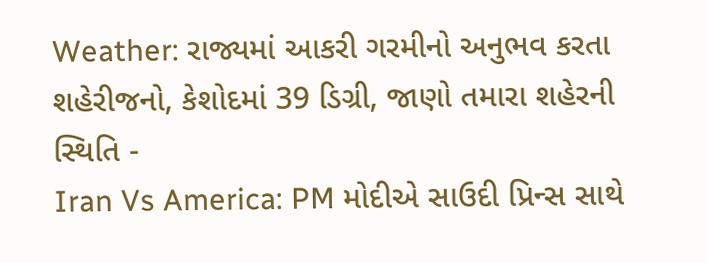Weather: રાજ્યમાં આકરી ગરમીનો અનુભવ કરતા શહેરીજનો, કેશોદમાં 39 ડિગ્રી, જાણો તમારા શહેરની સ્થિતિ -
Iran Vs America: PM મોદીએ સાઉદી પ્રિન્સ સાથે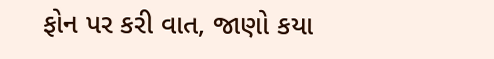ફોન પર કરી વાત, જાણો કયા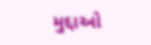મુદ્દાઓ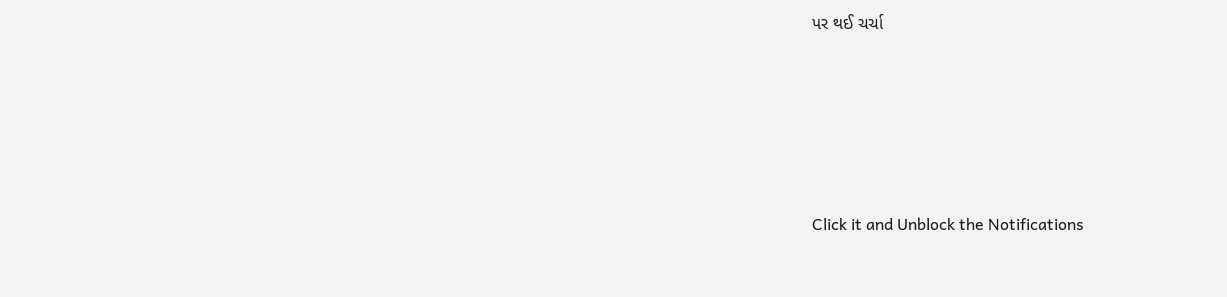પર થઈ ચર્ચા






Click it and Unblock the Notifications